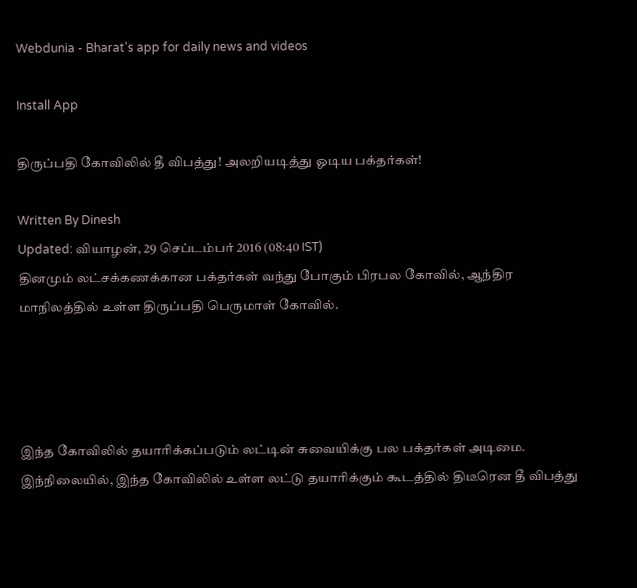Webdunia - Bharat's app for daily news and videos

Install App

திருப்பதி கோவிலில் தீ விபத்து! அலறியடித்து ஓடிய பக்தர்கள்!

Written By Dinesh
Updated: வியாழன், 29 செப்டம்பர் 2016 (08:40 IST)
தினமும் லட்சக்கணக்கான பக்தர்கள் வந்து போகும் பிரபல கோவில், ஆந்திர மாநிலத்தில் உள்ள திருப்பதி பெருமாள் கோவில்.




இந்த கோவிலில் தயாரிக்கப்படும் லட்டின் சுவையிக்கு பல பக்தர்கள் அடிமை. இந்நிலையில், இந்த கோவிலில் உள்ள லட்டு தயாரிக்கும் கூடத்தில் திடீரென தீ விபத்து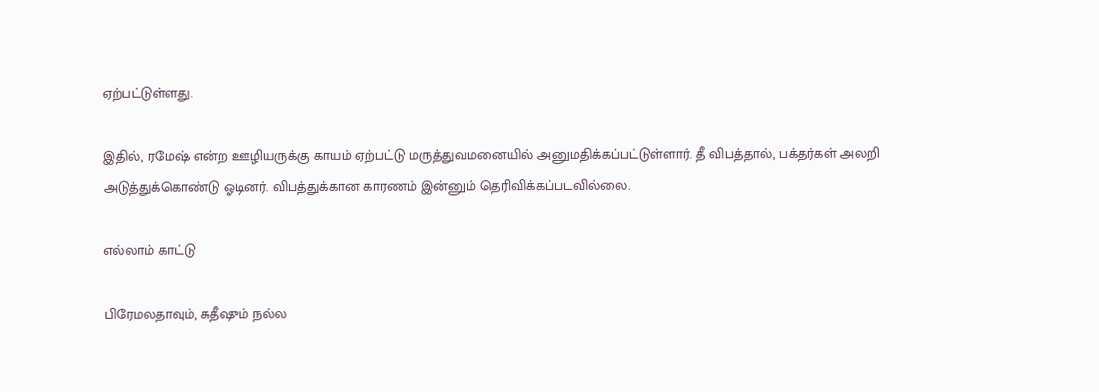ஏற்பட்டுள்ளது.

இதில், ரமேஷ் என்ற ஊழியருக்கு காயம் ஏற்பட்டு மருத்துவமனையில் அனுமதிக்கப்பட்டுள்ளார். தீ விபத்தால், பக்தர்கள் அலறி அடுத்துக்கொண்டு ஓடினர். விபத்துக்கான காரணம் இன்னும் தெரிவிக்கப்படவில்லை.

எல்லாம் காட்டு

பிரேமலதாவும், சுதீஷும் நல்ல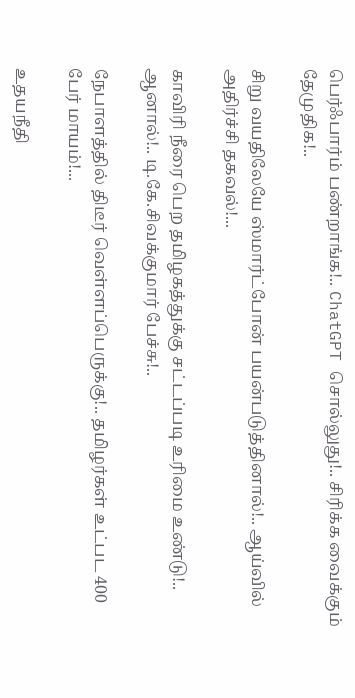பெர்ஃபார்ம் பண்றாங்க!.. ChatGPT சொல்லுது!.. சிரிக்க வைக்கும் தேமுதிக!..

சிறு வயதிலேயே ஸ்மார்ட்போன் பயன்படுத்தினால்!.. ஆய்வில் அதிர்ச்சி தகவல்!...

காவிரி நீரை பெற தமிழகத்துக்கு சட்டப்படி உரிமை உண்டு!.. ஆனால்!.. டி.கே.சிவக்குமார் பேச்சு!..

நேபாளத்தில் திடீர் வெள்ளப்பெருக்கு!.. தமிழர்கள் உட்பட 400 பேர் மாயம்!...

உதயநீதி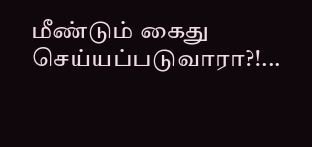மீண்டும் கைது செய்யப்படுவாரா?!...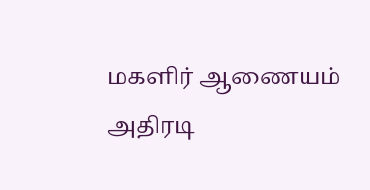மகளிர் ஆணையம் அதிரடி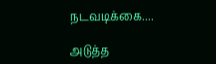நடவடிக்கை....

அடுத்த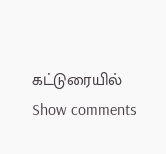கட்டுரையில்
Show comments